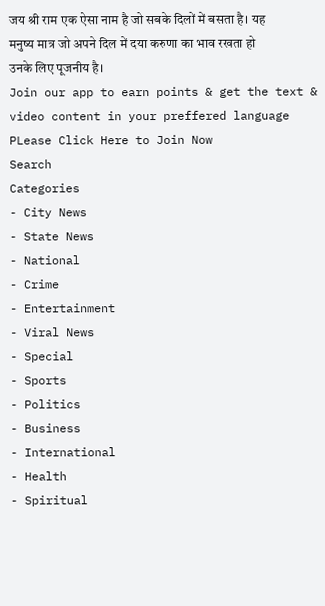जय श्री राम एक ऐसा नाम है जो सबके दिलों में बसता है। यह मनुष्य मात्र जो अपने दिल में दया करुणा का भाव रखता हो उनके लिए पूजनीय है।
Join our app to earn points & get the text & video content in your preffered language
PLease Click Here to Join Now
Search
Categories
- City News
- State News
- National
- Crime
- Entertainment
- Viral News
- Special
- Sports
- Politics
- Business
- International
- Health
- Spiritual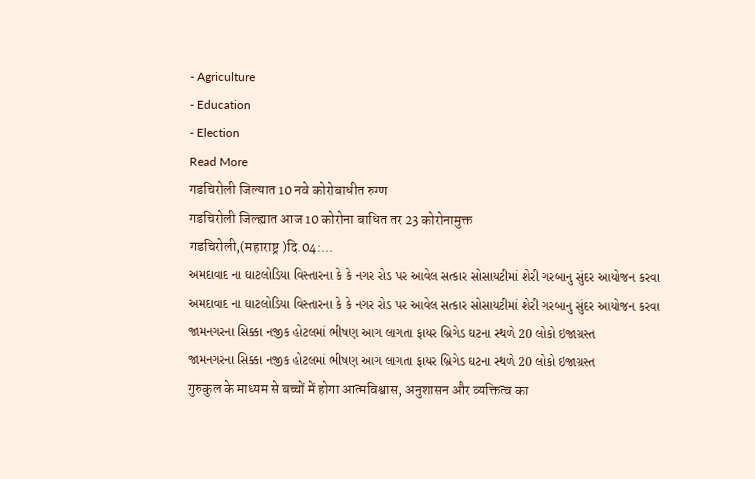- Agriculture
- Education
- Election
Read More
गडचिरोली जिल्यात 10 नवे कोरोबाधीत रुग्ण
गडचिरोली जिल्ह्यात आज 10 कोरोना बाधित तर 23 कोरोनामुक्त
गडचिरोली,(महाराष्ट्र )दि.04:...
અમદાવાદ ના ઘાટલોડિયા વિસ્તારના કે કે નગર રોડ પર આવેલ સત્કાર સોસાયટીમાં શેરી ગરબાનુ સુંદર આયોજન કરવા
અમદાવાદ ના ઘાટલોડિયા વિસ્તારના કે કે નગર રોડ પર આવેલ સત્કાર સોસાયટીમાં શેરી ગરબાનુ સુંદર આયોજન કરવા
જામનગરના સિક્કા નજીક હોટલમાં ભીષણ આગ લાગતા ફાયર બ્રિગેડ ઘટના સ્થળે 20 લોકો ઇજાગ્રસ્ત
જામનગરના સિક્કા નજીક હોટલમાં ભીષણ આગ લાગતા ફાયર બ્રિગેડ ઘટના સ્થળે 20 લોકો ઇજાગ્રસ્ત
गुरुकुल के माध्यम से बच्चों में होगा आत्मविश्वास, अनुशासन और व्यक्तित्व का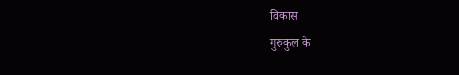विकास
गुरुकुल के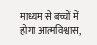माध्यम से बच्चों में होगा आत्मविश्वास,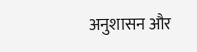अनुशासन और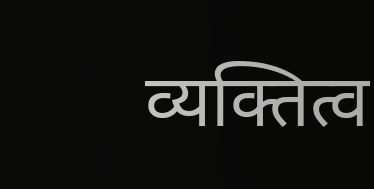व्यक्तित्व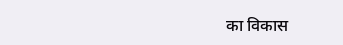का विकास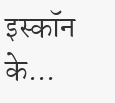इस्कॉन के...